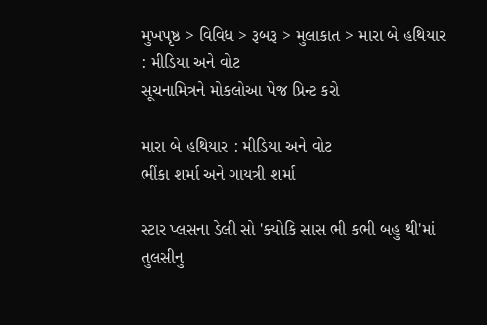મુખપૃષ્ઠ > વિવિધ > રૂબરૂ > મુલાકાત > મારા બે હથિયાર : મીડિયા અને વોટ
સૂચનામિત્રને મોકલોઆ પેજ પ્રિન્ટ કરો

મારા બે હથિયાર : મીડિયા અને વોટ
ભીંકા શર્મા અને ગાયત્રી શર્મા

સ્ટાર પ્લસના ડેલી સો 'ક્યોકિ સાસ ભી કભી બહુ થી'માં તુલસીનુ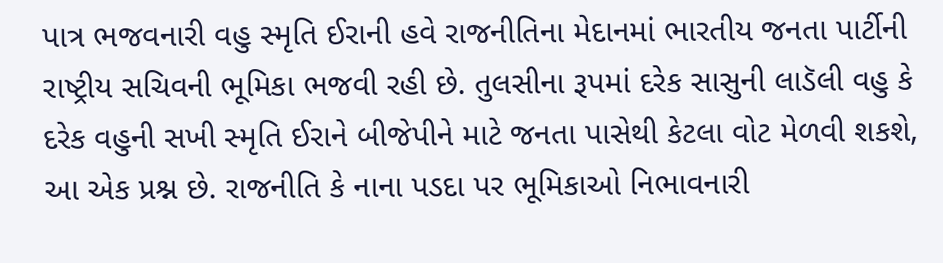પાત્ર ભજવનારી વહુ સ્મૃતિ ઈરાની હવે રાજનીતિના મેદાનમાં ભારતીય જનતા પાર્ટીની રાષ્ટ્રીય સચિવની ભૂમિકા ભજવી રહી છે. તુલસીના રૂપમાં દરેક સાસુની લાડૅલી વહુ કે દરેક વહુની સખી સ્મૃતિ ઈરાને બીજેપીને માટે જનતા પાસેથી કેટલા વોટ મેળવી શકશે, આ એક પ્રશ્ન છે. રાજનીતિ કે નાના પડદા પર ભૂમિકાઓ નિભાવનારી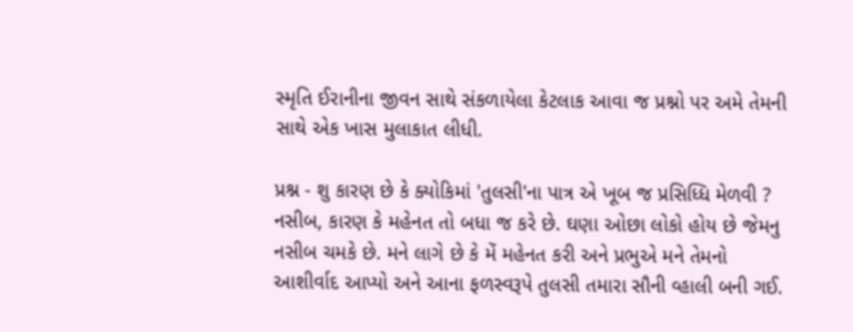સ્મૃતિ ઈરાનીના જીવન સાથે સંકળાયેલા કેટલાક આવા જ પ્રશ્નો પર અમે તેમની સાથે એક ખાસ મુલાકાત લીધી.

પ્રશ્ન - શુ કારણ છે કે ક્યોકિમાં 'તુલસી'ના પાત્ર એ ખૂબ જ પ્રસિધ્ધિ મેળવી ?
નસીબ, કારણ કે મહેનત તો બધા જ કરે છે. ઘણા ઓછા લોકો હોય છે જેમનુ નસીબ ચમકે છે. મને લાગે છે કે મેં મહેનત કરી અને પ્રભુએ મને તેમનો આશીર્વાદ આપ્યો અને આના ફળસ્વરૂપે તુલસી તમારા સૌની વ્હાલી બની ગઈ.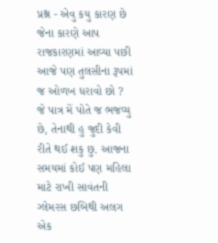પ્રશ્ન - એવુ કયુ કારણ છે જેના કારણે આપ રાજકારણમાં આવ્યા પછી આજે પણ તુલસીના રૂપમાં જ ઓળખ ધરાવો છો ?
જે પાત્ર મેં પોતે જ ભજવ્યુ છે, તેનાથી હુ જુદી કેવી રીતે થઈ શકુ છુ. આજના સમયમાં કોઈ પણ મહિલા માટે રાખી સાવંતની ગ્લેમરસ છબિથી અલગ એક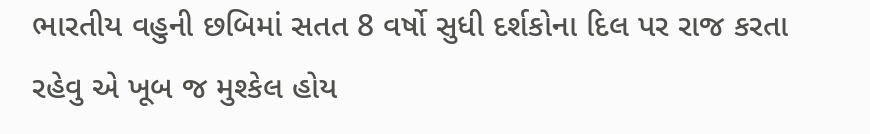ભારતીય વહુની છબિમાં સતત 8 વર્ષો સુધી દર્શકોના દિલ પર રાજ કરતા રહેવુ એ ખૂબ જ મુશ્કેલ હોય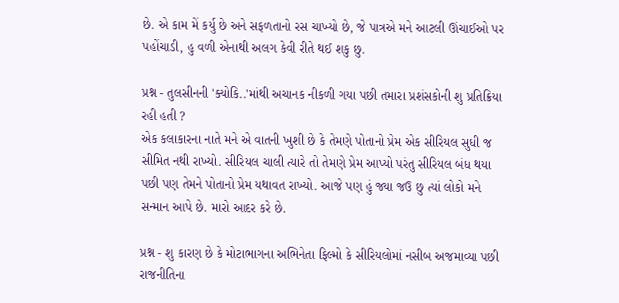છે. એ કામ મેં કર્યુ છે અને સફળતાનો રસ ચાખ્યો છે, જે પાત્રએ મને આટલી ઊંચાઈઓ પર પહોંચાડી, હુ વળી એનાથી અલગ કેવી રીતે થઈ શકુ છુ.

પ્રશ્ન - તુલસીનની 'ક્યોકિ..'માંથી અચાનક નીકળી ગયા પછી તમારા પ્રશંસકોની શુ પ્રતિક્રિયા રહી હતી ?
એક કલાકારના નાતે મને એ વાતની ખુશી છે કે તેમણે પોતાનો પ્રેમ એક સીરિયલ સુધી જ સીમિત નથી રાખ્યો. સીરિયલ ચાલી ત્યારે તો તેમણે પ્રેમ આપ્યો પરંતુ સીરિયલ બંધ થયા પછી પણ તેમને પોતાનો પ્રેમ યથાવત રાખ્યો. આજે પણ હું જ્યા જઉ છુ ત્યાં લોકો મને સન્માન આપે છે. મારો આદર કરે છે.

પ્રશ્ન - શુ કારણ છે કે મોટાભાગના અભિનેતા ફિલ્મો કે સીરિયલોમાં નસીબ અજમાવ્યા પછી રાજનીતિના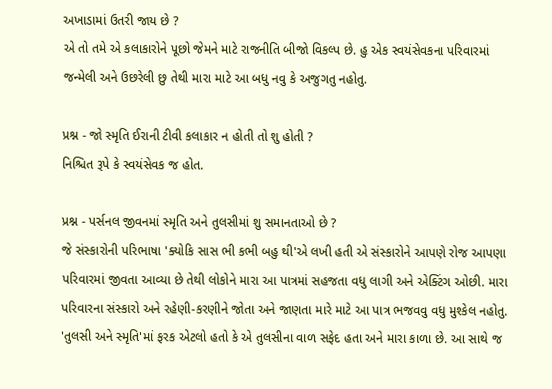અખાડામાં ઉતરી જાય છે ?
એ તો તમે એ કલાકારોને પૂછો જેમને માટે રાજનીતિ બીજો વિકલ્પ છે. હુ એક સ્વયંસેવકના પરિવારમાં જન્મેલી અને ઉછરેલી છુ તેથી મારા માટે આ બધુ નવુ કે અજુગતુ નહોતુ.

પ્રશ્ન - જો સ્મૃતિ ઈરાની ટીવી કલાકાર ન હોતી તો શુ હોતી ?
નિશ્ચિત રૂપે કે સ્વયંસેવક જ હોત.

પ્રશ્ન - પર્સનલ જીવનમાં સ્મૃતિ અને તુલસીમાં શુ સમાનતાઓ છે ?
જે સંસ્કારોની પરિભાષા 'ક્યોકિ સાસ ભી કભી બહુ થી'એ લખી હતી એ સંસ્કારોને આપણે રોજ આપણા પરિવારમાં જીવતા આવ્યા છે તેથી લોકોને મારા આ પાત્રમાં સહજતા વધુ લાગી અને એક્ટિંગ ઓછી. મારા પરિવારના સંસ્કારો અને રહેણી-કરણીને જોતા અને જાણતા મારે માટે આ પાત્ર ભજવવુ વધુ મુશ્કેલ નહોતુ. 'તુલસી અને સ્મૃતિ'માં ફરક એટલો હતો કે એ તુલસીના વાળ સફેદ હતા અને મારા કાળા છે. આ સાથે જ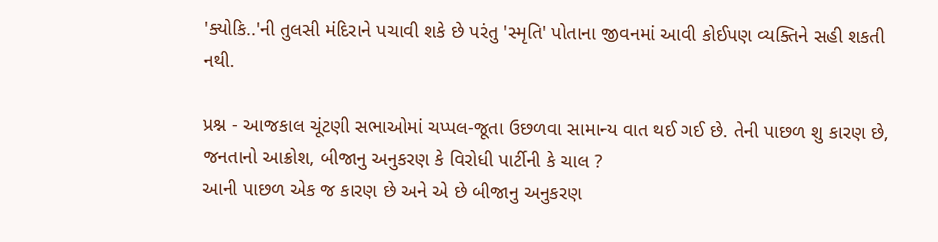'ક્યોકિ..'ની તુલસી મંદિરાને પચાવી શકે છે પરંતુ 'સ્મૃતિ' પોતાના જીવનમાં આવી કોઈપણ વ્યક્તિને સહી શકતી નથી.

પ્રશ્ન - આજકાલ ચૂંટણી સભાઓમાં ચપ્પલ-જૂતા ઉછળવા સામાન્ય વાત થઈ ગઈ છે. તેની પાછળ શુ કારણ છે, જનતાનો આક્રોશ, બીજાનુ અનુકરણ કે વિરોધી પાર્ટીની કે ચાલ ?
આની પાછળ એક જ કારણ છે અને એ છે બીજાનુ અનુકરણ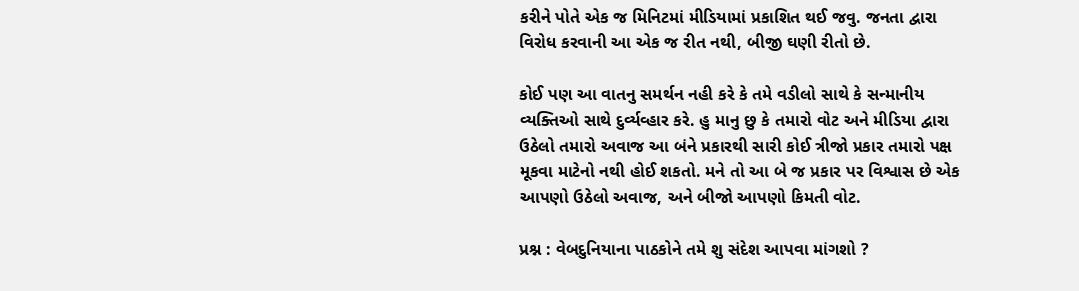કરીને પોતે એક જ મિનિટમાં મીડિયામાં પ્રકાશિત થઈ જવુ. જનતા દ્વારા વિરોધ કરવાની આ એક જ રીત નથી, બીજી ઘણી રીતો છે.

કોઈ પણ આ વાતનુ સમર્થન નહી કરે કે તમે વડીલો સાથે કે સન્માનીય વ્યક્તિઓ સાથે દુર્વ્યવ્હાર કરે. હુ માનુ છુ કે તમારો વોટ અને મીડિયા દ્વારા ઉઠેલો તમારો અવાજ આ બંને પ્રકારથી સારી કોઈ ત્રીજો પ્રકાર તમારો પક્ષ મૂકવા માટેનો નથી હોઈ શકતો. મને તો આ બે જ પ્રકાર પર વિશ્વાસ છે એક આપણો ઉઠેલો અવાજ, અને બીજો આપણો કિમતી વોટ.

પ્રશ્ન : વેબદુનિયાના પાઠકોને તમે શુ સંદેશ આપવા માંગશો ?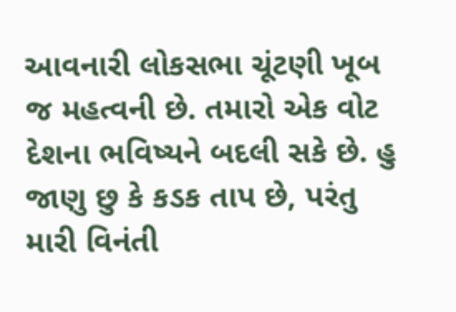આવનારી લોકસભા ચૂંટણી ખૂબ જ મહત્વની છે. તમારો એક વોટ દેશના ભવિષ્યને બદલી સકે છે. હુ જાણુ છુ કે કડક તાપ છે, પરંતુ મારી વિનંતી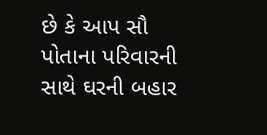છે કે આપ સૌ પોતાના પરિવારની સાથે ઘરની બહાર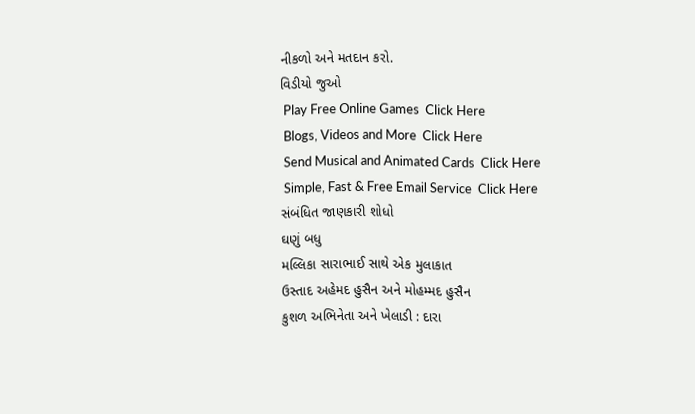નીકળો અને મતદાન કરો.
વિડીયો જુઓ
 Play Free Online Games  Click Here
 Blogs, Videos and More  Click Here
 Send Musical and Animated Cards  Click Here
 Simple, Fast & Free Email Service  Click Here
સંબંધિત જાણકારી શોધો
ઘણું બધુ
મલ્લિકા સારાભાઈ સાથે એક મુલાકાત
ઉસ્તાદ અહેમદ હુસૈન અને મોહમ્મદ હુસૈન
કુશળ અભિનેતા અને ખેલાડી : દારા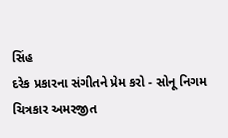સિંહ
દરેક પ્રકારના સંગીતને પ્રેમ કરો - સોનૂ નિગમ
ચિત્રકાર અમરજીત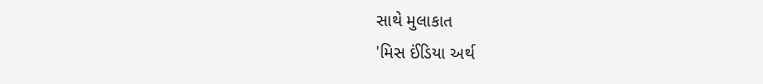સાથે મુલાકાત
'મિસ ઈંડિયા અર્થ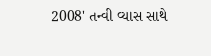2008' તન્વી વ્યાસ સાથે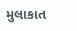મુલાકાત